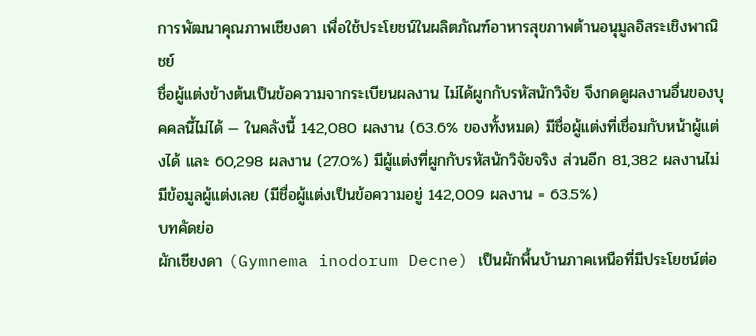การพัฒนาคุณภาพเชียงดา เพื่อใช้ประโยชน์ในผลิตภัณฑ์อาหารสุขภาพต้านอนุมูลอิสระเชิงพาณิชย์
ชื่อผู้แต่งข้างต้นเป็นข้อความจากระเบียนผลงาน ไม่ได้ผูกกับรหัสนักวิจัย จึงกดดูผลงานอื่นของบุคคลนี้ไม่ได้ — ในคลังนี้ 142,080 ผลงาน (63.6% ของทั้งหมด) มีชื่อผู้แต่งที่เชื่อมกับหน้าผู้แต่งได้ และ 60,298 ผลงาน (27.0%) มีผู้แต่งที่ผูกกับรหัสนักวิจัยจริง ส่วนอีก 81,382 ผลงานไม่มีข้อมูลผู้แต่งเลย (มีชื่อผู้แต่งเป็นข้อความอยู่ 142,009 ผลงาน = 63.5%)
บทคัดย่อ
ผักเชียงดา (Gymnema inodorum Decne) เป็นผักพื้นบ้านภาคเหนือที่มีประโยชน์ต่อ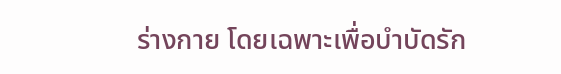ร่างกาย โดยเฉพาะเพื่อบำบัดรัก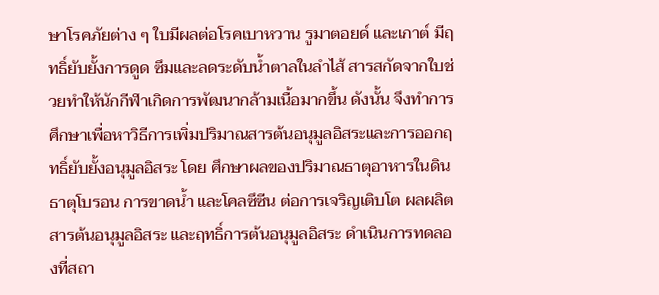ษาโรคภัยต่าง ๆ ใบมีผลต่อโรคเบาหวาน รูมาตอยด์ และเกาต์ มีฤทธิ์ยับยั้งการดูด ซึมและลดระดับน้ำตาลในลำไส้ สารสกัดจากใบช่วยทำให้นักกีฬาเกิดการพัฒนากล้ามเนื้อมากขึ้น ดังนั้น จึงทำการศึกษาเพื่อหาวิธีการเพิ่มปริมาณสารต้นอนุมูลอิสระและการออกฤทธิ์ยับยั้งอนุมูลอิสระ โดย ศึกษาผลของปริมาณธาตุอาหารในดิน ธาตุโบรอน การขาดน้ำ และโคลซึซีน ต่อการเจริญเติบโต ผลผลิต สารต้นอนุมูลอิสระ และฤทธิ์การต้นอนุมูลอิสระ ดำเนินการทดลองที่สถา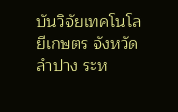บันวิจัยเทคโนโลยีเกษตร จังหวัดลำปาง ระห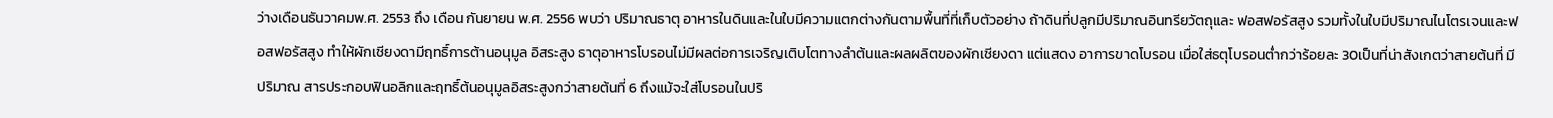ว่างเดือนธันวาคมพ.ศ. 2553 ถึง เดือน กันยายน พ.ศ. 2556 พบว่า ปริมาณธาตุ อาหารในดินและในใบมีความแตกต่างกันตามพื้นที่ที่เก็บตัวอย่าง ถ้าดินที่ปลูกมีปริมาณอินทรียวัตถุและ ฟอสฟอรัสสูง รวมทั้งในใบมีปริมาณไนโตรเจนและฟอสฟอรัสสูง ทำให้ผักเชียงดามีฤทธิ์การต้านอนุมูล อิสระสูง ธาตุอาหารโบรอนไม่มีผลต่อการเจริญเติบโตทางลำต้นและผลผลิตของผักเชียงดา แต่แสดง อาการขาดโบรอน เมื่อใส่ธตุโบรอนต่ำกว่าร้อยละ 30เป็นที่น่าสังเกตว่าสายต้นที่ มีปริมาณ สารประกอบฟินอลิกและฤทธิ์ต้นอนุมูลอิสระสูงกว่าสายต้นที่ 6 ถึงแม้จะใส่โบรอนในปริ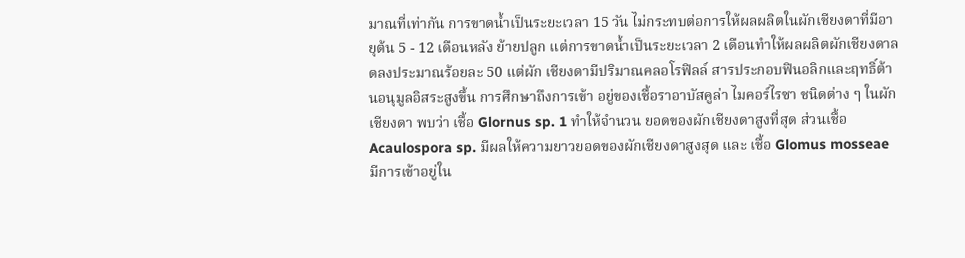มาณที่เท่ากัน การขาดน้ำเป็นระยะเวลา 15 วัน ไม่กระทบต่อการให้ผลผลิตในผักเชียงดาที่มีอายุต้น 5 - 12 เดือนหลัง ย้ายปลูก แต่การขาดน้ำเป็นระยะเวลา 2 เดือนทำให้ผลผลิตผักเชียงดาลดลงประมาณร้อยละ 50 แต่ผัก เชียงดามีปริมาณคลอโรฟิลล์ สารประกอบฟินอลิกและฤทธิ์ต้านอนุมูลอิสระสูงขึ้น การศึกษาถึงการเข้า อยู่ของเชื้อราอาบัสคูล่า ไมคอร์ไรซา ชนิดต่าง ๆ ในผักเชียงดา พบว่า เชื้อ Glornus sp. 1 ทำให้จำนวน ยอดของผักเชียงดาสูงที่สุด ส่วนเชื้อ Acaulospora sp. มีผลให้ความยาวยอดของผักเชียงดาสูงสุด และ เชื้อ Glomus mosseae มีการเข้าอยู่ใน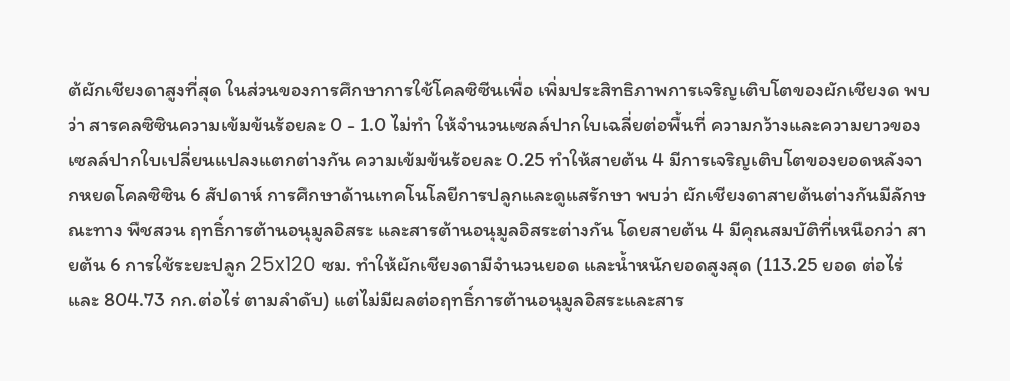ต้ผักเชียงดาสูงที่สุด ในส่วนของการศึกษาการใช้โคลซิซีนเพื่อ เพิ่มประสิทธิภาพการเจริญเติบโตของผักเชียงด พบว่า สารคลซิซินความเข้มข้นร้อยละ 0 - 1.0 ไม่ทำ ให้จำนวนเซลล์ปากใบเฉลี่ยต่อพื้นที่ ความกว้างและความยาวของเซลล์ปากใบเปลี่ยนแปลงแตกต่างกัน ความเข้มข้นร้อยละ 0.25 ทำให้สายต้น 4 มีการเจริญเติบโตของยอดหลังจากหยดโคลซิซิน 6 สัปดาห์ การศึกษาด้านเทคโนโลยีการปลูกและดูแสรักษา พบว่า ผักเชียงดาสายต้นต่างกันมีลักษณะทาง พืชสวน ฤทธิ์การต้านอนุมูลอิสระ และสารต้านอนุมูลอิสระต่างกัน โดยสายต้น 4 มีคุณสมบัติที่เหนือกว่า สายต้น 6 การใช้ระยะปลูก 25x120 ซม. ทำให้ผักเชียงดามีจำนวนยอด และน้ำหนักยอดสูงสุด (113.25 ยอด ต่อไร่ และ 804.73 กก.ต่อไร่ ตามลำดับ) แต่ไม่มีผลต่อฤทธิ์การต้านอนุมูลอิสระและสาร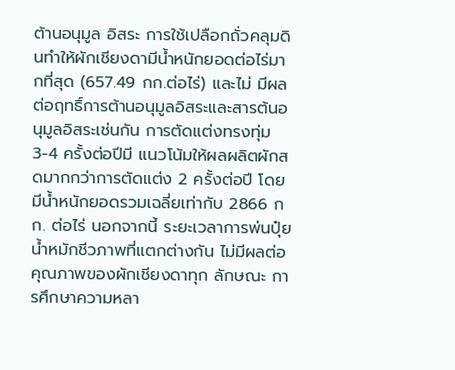ต้านอนุมูล อิสระ การใช้เปลือกถั่วคลุมดินทำให้ผักเชียงดามีน้ำหนักยอดต่อไร่มากที่สุด (657.49 กก.ต่อไร่) และไม่ มีผลต่อฤทธิ์การต้านอนุมูลอิสระและสารต้นอนุมูลอิสระเช่นกัน การตัดแต่งทรงทุ่ม 3-4 ครั้งต่อปีมี แนวโน้มให้ผลผลิตผักสดมากกว่าการตัดแต่ง 2 ครั้งต่อปี โดยมีน้ำหนักยอดรวมเฉลี่ยเท่ากับ 2866 กก. ต่อไร่ นอกจากนี้ ระยะเวลาการพ่นปุ๋ยน้ำหมักชีวภาพที่แตกต่างกัน ไม่มีผลต่อคุณภาพของผักเชียงดาทุก ลักษณะ การศึกษาความหลา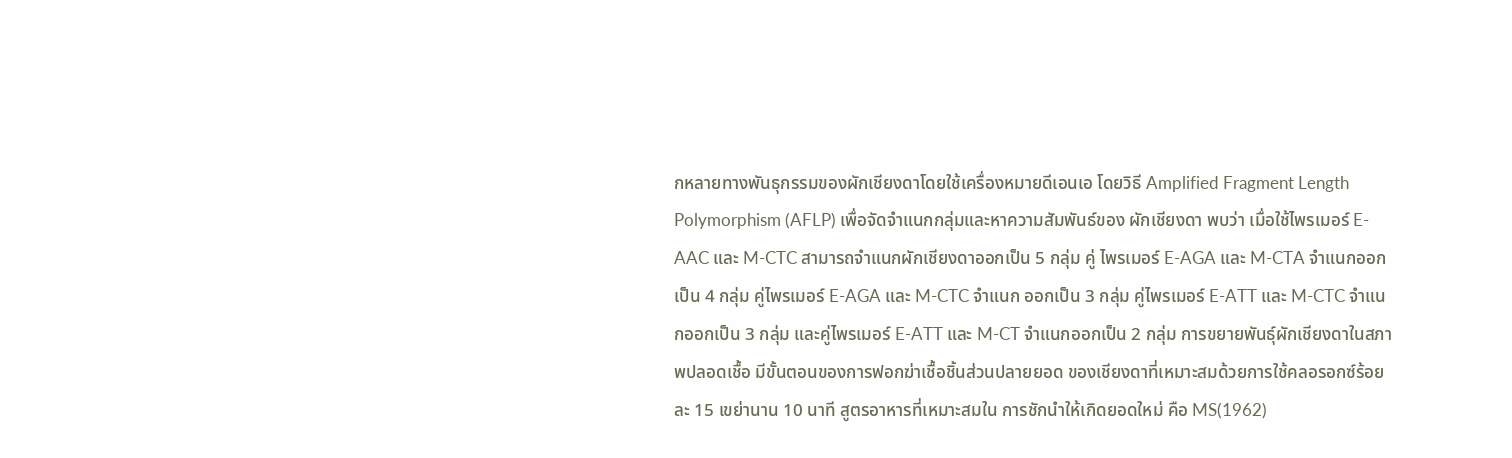กหลายทางพันธุกรรมของผักเชียงดาโดยใช้เครื่องหมายดีเอนเอ โดยวิธี Amplified Fragment Length Polymorphism (AFLP) เพื่อจัดจำแนกกลุ่มและหาความสัมพันธ์ของ ผักเชียงดา พบว่า เมื่อใช้ไพรเมอร์ E-AAC และ M-CTC สามารถจำแนกผักเชียงดาออกเป็น 5 กลุ่ม คู่ ไพรเมอร์ E-AGA และ M-CTA จำแนกออกเป็น 4 กลุ่ม คู่ไพรเมอร์ E-AGA และ M-CTC จำแนก ออกเป็น 3 กลุ่ม คู่ไพรเมอร์ E-ATT และ M-CTC จำแนกออกเป็น 3 กลุ่ม และคู่ไพรเมอร์ E-ATT และ M-CT จำแนกออกเป็น 2 กลุ่ม การขยายพันธุ์ผักเชียงดาในสภาพปลอดเชื้อ มีขั้นตอนของการฟอกฆ่าเชื้อชิ้นส่วนปลายยอด ของเชียงดาที่เหมาะสมด้วยการใช้คลอรอกซ์ร้อยละ 15 เขย่านาน 10 นาที สูตรอาหารที่เหมาะสมใน การชักนำให้เกิดยอดใหม่ คือ MS(1962)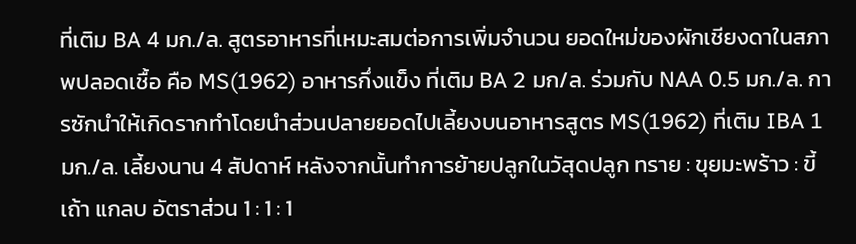ที่เติม BA 4 มก./ล. สูตรอาหารที่เหมะสมต่อการเพิ่มจำนวน ยอดใหม่ของผักเชียงดาในสภาพปลอดเชื้อ คือ MS(1962) อาหารกึ่งแข็ง ที่เติม BA 2 มก/ล. ร่วมกับ NAA 0.5 มก./ล. การซักนำให้เกิดรากทำโดยนำส่วนปลายยอดไปเลี้ยงบนอาหารสูตร MS(1962) ที่เติม IBA 1 มก./ล. เลี้ยงนาน 4 สัปดาห์ หลังจากนั้นทำการย้ายปลูกในวัสุดปลูก ทราย : ขุยมะพร้าว : ขี้เถ้า แกลบ อัตราส่วน 1 : 1 : 1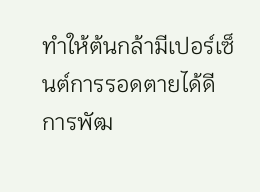ทำให้ต้นกล้ามีเปอร์เซ็นต์การรอดตายได้ดี การพัฒ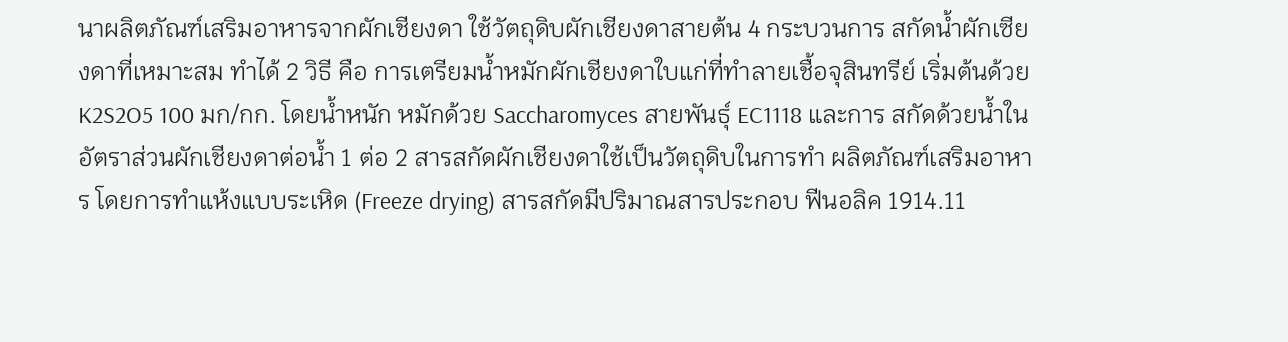นาผลิตภัณฑ์เสริมอาหารจากผักเชียงดา ใช้วัตถุดิบผักเชียงดาสายต้น 4 กระบวนการ สกัดน้ำผักเซียงดาที่เหมาะสม ทำได้ 2 วิธี คือ การเตรียมน้ำหมักผักเชียงดาใบแก่ที่ทำลายเชื้อจุสินทรีย์ เริ่มต้นด้วย K2S2O5 100 มก/กก. โดยน้ำหนัก หมักด้วย Saccharomyces สายพันธุ์ EC1118 และการ สกัดด้วยน้ำในอัตราส่วนผักเชียงดาต่อน้ำ 1 ต่อ 2 สารสกัดผักเชียงดาใช้เป็นวัตถุดิบในการทำ ผลิตภัณฑ์เสริมอาหาร โดยการทำแห้งแบบระเหิด (Freeze drying) สารสกัดมีปริมาณสารประกอบ ฟีนอลิค 1914.11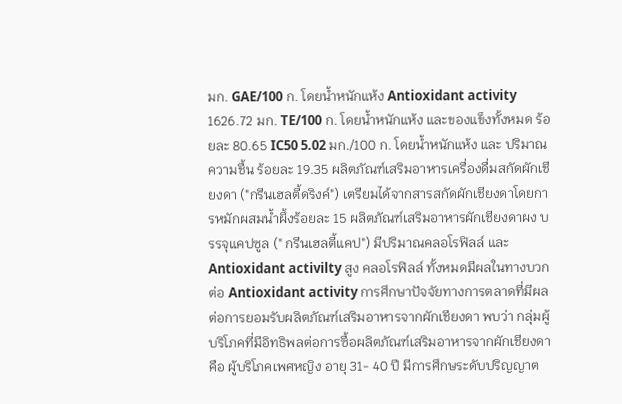มก. GAE/100 ก. โดยน้ำหนักแห้ง Antioxidant activity 1626.72 มก. TE/100 ก. โดยน้ำหนักแห้ง และของแข็งทั้งหมด ร้อยละ 80.65 IC50 5.02 มก./100 ก. โดยน้ำหนักแห้ง และ ปริมาณความชื้น ร้อยละ 19.35 ผลิตภัณฑ์เสริมอาหารเครื่องดื่มสกัดผักเชียงดา ("กรีนเฮลตี้ดริงค์") เตรียมได้จากสารสกัดผักเชียงดาโดยการหมักผสมน้ำผึ้งร้อยละ 15 ผลิตภัณฑ์เสริมอาหารผักเชียงดาผง บรรจุแคปซูล (" กรีนเฮลตี้แคป") มีปริมาณคลอโรฟิลล์ และ Antioxidant activilty สูง คลอโรฟิลล์ ทั้งหมดมีผลในทางบวกต่อ Antioxidant activity การศึกษาปัจจัยทางการตลาดที่มีผลต่อการยอมรับผลิตภัณฑ์เสริมอาหารจากผักเชียงดา พบว่า กลุ่มผู้บริโภคที่มีอิทธิพลต่อการซื้อผลิตภัณฑ์เสริมอาหารจากผักเชียงดา คือ ผู้บริโภคเพศหญิง อายุ 31- 40 ปี มีการศึกษระดับปริญญาต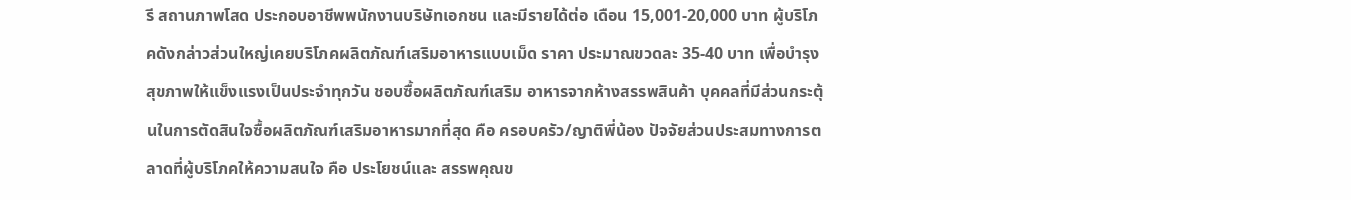รี สถานภาพโสด ประกอบอาชีพพนักงานบริษัทเอกชน และมีรายได้ต่อ เดือน 15,001-20,000 บาท ผู้บริโภคดังกล่าวส่วนใหญ่เคยบริโภคผลิตภัณฑ์เสริมอาหารแบบเม็ด ราคา ประมาณขวดละ 35-40 บาท เพื่อบำรุงสุขภาพให้แข็งแรงเป็นประจำทุกวัน ชอบซื้อผลิตภัณฑ์เสริม อาหารจากห้างสรรพสินค้า บุคคลที่มีส่วนกระตุ้นในการตัดสินใจซื้อผลิตภัณฑ์เสริมอาหารมากที่สุด คือ ครอบครัว/ญาติพี่น้อง ปัจจัยส่วนประสมทางการตลาดที่ผู้บริโภคให้ความสนใจ คือ ประโยชน์และ สรรพคุณข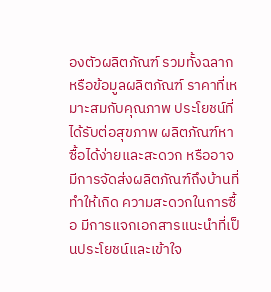องตัวผลิตภัณฑ์ รวมทั้งฉลากหรือข้อมูลผลิตภัณฑ์ ราคาที่เหมาะสมกับคุณภาพ ประโยชน์ที่ ได้รับต่อสุขภาพ ผลิตภัณฑ์หาซื้อได้ง่ายและสะดวก หรืออาจมีการจัดส่งผลิตภัณฑ์ถึงบ้านที่ทำให้เกิด ความสะดวกในการซื้อ มีการแจกเอกสารแนะนำที่เป็นประโยชน์และเข้าใจ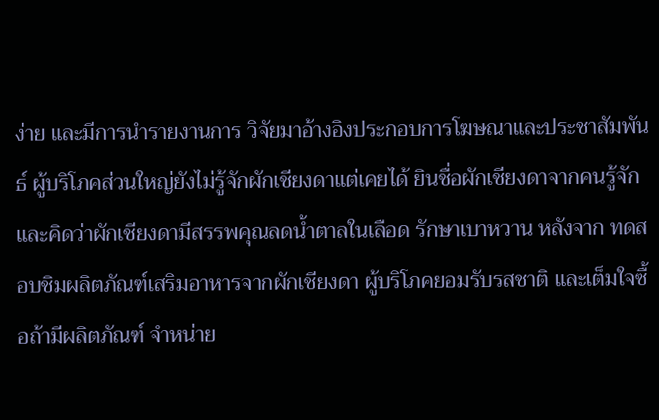ง่าย และมีการนำรายงานการ วิจัยมาอ้างอิงประกอบการโฆษณาและประชาสัมพันธ์ ผู้บริโภคส่วนใหญ่ยังไม่รู้จักผักเชียงดาแต่เคยได้ ยินชื่อผักเชียงดาจากคนรู้จัก และคิดว่าผักเชียงดามีสรรพคุณลดน้ำตาลในเลือด รักษาเบาหวาน หลังจาก ทดสอบชิมผลิตภัณฑ์เสริมอาหารจากผักเชียงดา ผู้บริโภคยอมรับรสชาติ และเต็มใจซื้อถ้ามีผลิตภัณฑ์ จำหน่าย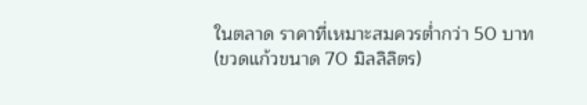ในตลาด ราคาที่เหมาะสมควรต่ำกว่า 50 บาท (ขวดแก้วขนาด 70 มิลลิลิตร)